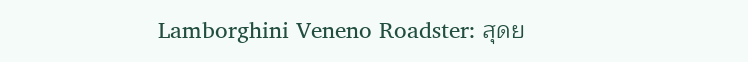Lamborghini Veneno Roadster: สุดย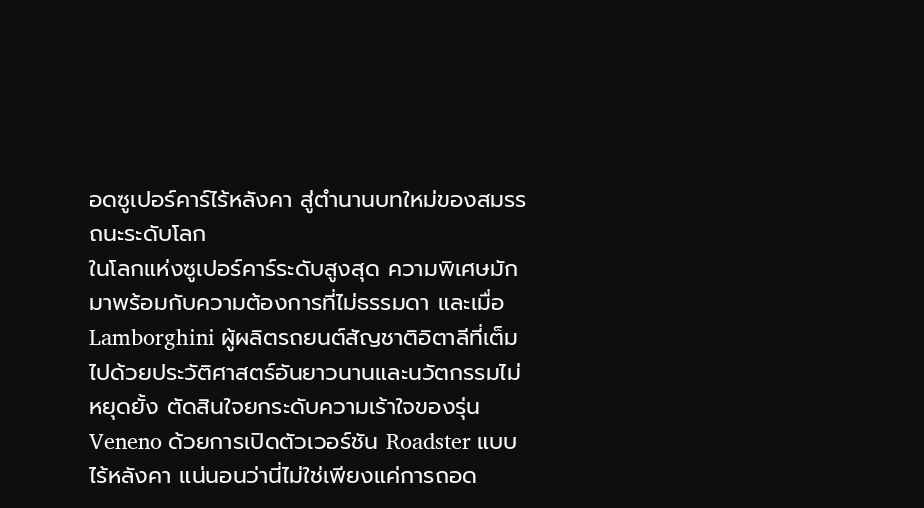อดซูเปอร์คาร์ไร้หลังคา สู่ตำนานบทใหม่ของสมรรถนะระดับโลก
ในโลกแห่งซูเปอร์คาร์ระดับสูงสุด ความพิเศษมักมาพร้อมกับความต้องการที่ไม่ธรรมดา และเมื่อ Lamborghini ผู้ผลิตรถยนต์สัญชาติอิตาลีที่เต็มไปด้วยประวัติศาสตร์อันยาวนานและนวัตกรรมไม่หยุดยั้ง ตัดสินใจยกระดับความเร้าใจของรุ่น Veneno ด้วยการเปิดตัวเวอร์ชัน Roadster แบบไร้หลังคา แน่นอนว่านี่ไม่ใช่เพียงแค่การถอด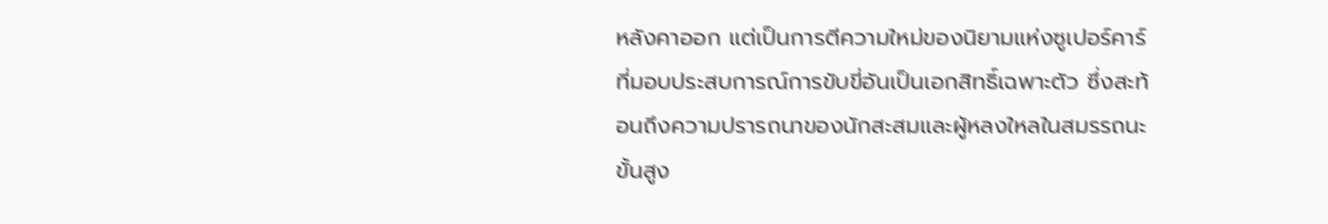หลังคาออก แต่เป็นการตีความใหม่ของนิยามแห่งซูเปอร์คาร์ที่มอบประสบการณ์การขับขี่อันเป็นเอกสิทธิ์เฉพาะตัว ซึ่งสะท้อนถึงความปรารถนาของนักสะสมและผู้หลงใหลในสมรรถนะขั้นสูง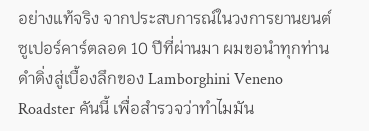อย่างแท้จริง จากประสบการณ์ในวงการยานยนต์ซูเปอร์คาร์ตลอด 10 ปีที่ผ่านมา ผมขอนำทุกท่านดำดิ่งสู่เบื้องลึกของ Lamborghini Veneno Roadster คันนี้ เพื่อสำรวจว่าทำไมมัน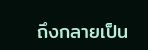ถึงกลายเป็น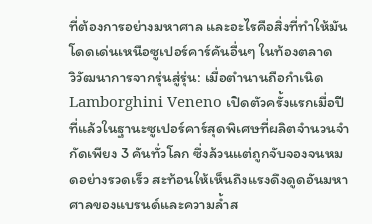ที่ต้องการอย่างมหาศาล และอะไรคือสิ่งที่ทำให้มันโดดเด่นเหนือซูเปอร์คาร์คันอื่นๆ ในท้องตลาด
วิวัฒนาการจากรุ่นสู่รุ่น: เมื่อตำนานถือกำเนิด
Lamborghini Veneno เปิดตัวครั้งแรกเมื่อปีที่แล้วในฐานะซูเปอร์คาร์สุดพิเศษที่ผลิตจำนวนจำกัดเพียง 3 คันทั่วโลก ซึ่งล้วนแต่ถูกจับจองจนหมดอย่างรวดเร็ว สะท้อนให้เห็นถึงแรงดึงดูดอันมหาศาลของแบรนด์และความล้ำส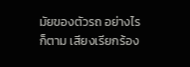มัยของตัวรถ อย่างไรก็ตาม เสียงเรียกร้อง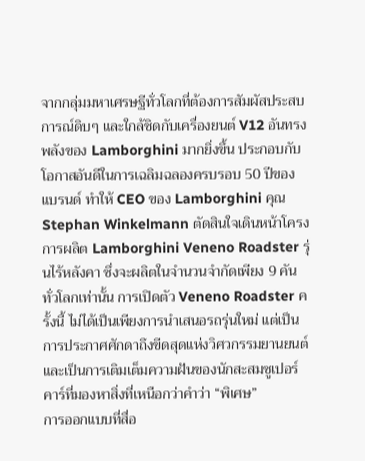จากกลุ่มมหาเศรษฐีทั่วโลกที่ต้องการสัมผัสประสบการณ์ดิบๆ และใกล้ชิดกับเครื่องยนต์ V12 อันทรงพลังของ Lamborghini มากยิ่งขึ้น ประกอบกับโอกาสอันดีในการเฉลิมฉลองครบรอบ 50 ปีของแบรนด์ ทำให้ CEO ของ Lamborghini คุณ Stephan Winkelmann ตัดสินใจเดินหน้าโครงการผลิต Lamborghini Veneno Roadster รุ่นไร้หลังคา ซึ่งจะผลิตในจำนวนจำกัดเพียง 9 คันทั่วโลกเท่านั้น การเปิดตัว Veneno Roadster ครั้งนี้ ไม่ได้เป็นเพียงการนำเสนอรถรุ่นใหม่ แต่เป็นการประกาศศักดาถึงขีดสุดแห่งวิศวกรรมยานยนต์ และเป็นการเติมเต็มความฝันของนักสะสมซูเปอร์คาร์ที่มองหาสิ่งที่เหนือกว่าคำว่า “พิเศษ”
การออกแบบที่สื่อ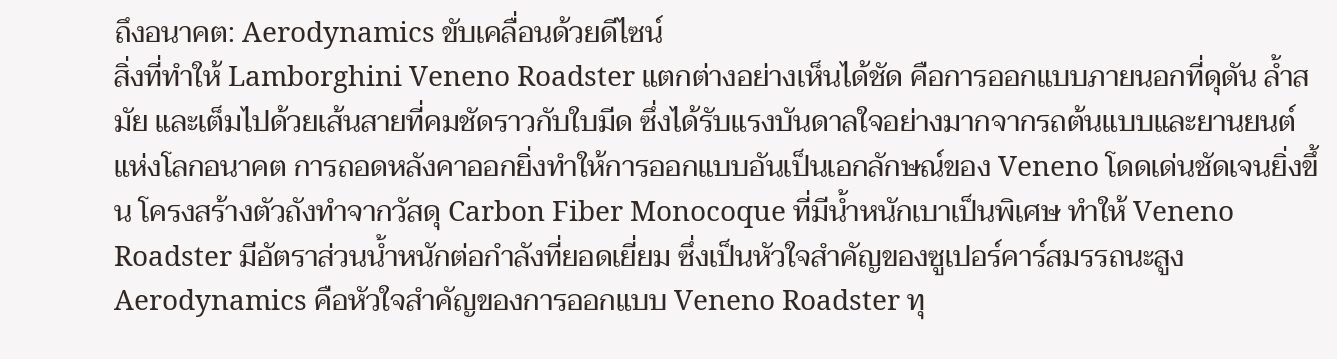ถึงอนาคต: Aerodynamics ขับเคลื่อนด้วยดีไซน์
สิ่งที่ทำให้ Lamborghini Veneno Roadster แตกต่างอย่างเห็นได้ชัด คือการออกแบบภายนอกที่ดุดัน ล้ำสมัย และเต็มไปด้วยเส้นสายที่คมชัดราวกับใบมีด ซึ่งได้รับแรงบันดาลใจอย่างมากจากรถต้นแบบและยานยนต์แห่งโลกอนาคต การถอดหลังคาออกยิ่งทำให้การออกแบบอันเป็นเอกลักษณ์ของ Veneno โดดเด่นชัดเจนยิ่งขึ้น โครงสร้างตัวถังทำจากวัสดุ Carbon Fiber Monocoque ที่มีน้ำหนักเบาเป็นพิเศษ ทำให้ Veneno Roadster มีอัตราส่วนน้ำหนักต่อกำลังที่ยอดเยี่ยม ซึ่งเป็นหัวใจสำคัญของซูเปอร์คาร์สมรรถนะสูง
Aerodynamics คือหัวใจสำคัญของการออกแบบ Veneno Roadster ทุ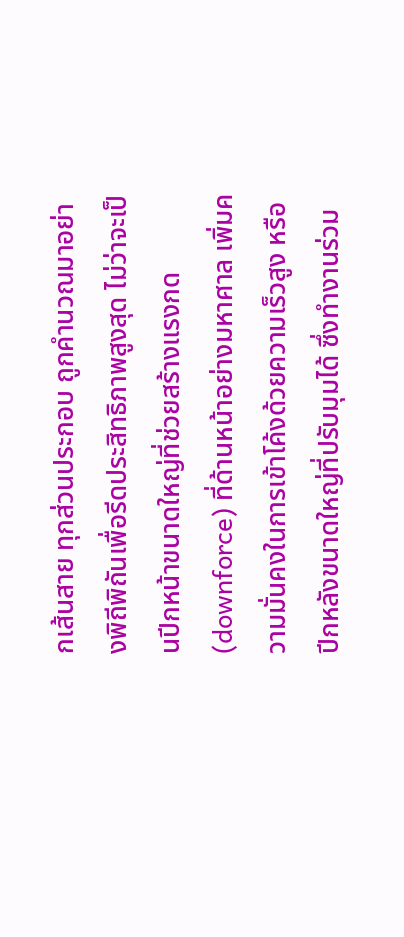กเส้นสาย ทุกส่วนประกอบ ถูกคำนวณมาอย่างพิถีพิถันเพื่อรีดประสิทธิภาพสูงสุด ไม่ว่าจะเป็นปีกหน้าขนาดใหญ่ที่ช่วยสร้างแรงกด (downforce) ที่ด้านหน้าอย่างมหาศาล เพิ่มความมั่นคงในการเข้าโค้งด้วยความเร็วสูง หรือปีกหลังขนาดใหญ่ที่ปรับมุมได้ ซึ่งทำงานร่วม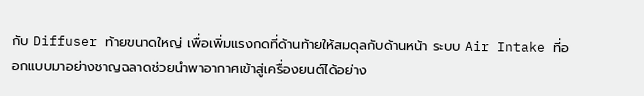กับ Diffuser ท้ายขนาดใหญ่ เพื่อเพิ่มแรงกดที่ด้านท้ายให้สมดุลกับด้านหน้า ระบบ Air Intake ที่ออกแบบมาอย่างชาญฉลาดช่วยนำพาอากาศเข้าสู่เครื่องยนต์ได้อย่าง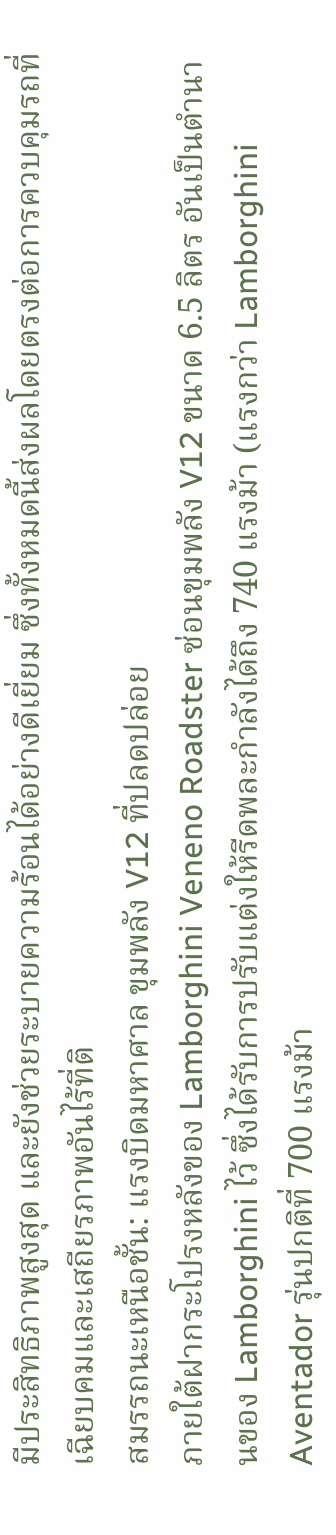มีประสิทธิภาพสูงสุด และยังช่วยระบายความร้อนได้อย่างดีเยี่ยม ซึ่งทั้งหมดนี้ส่งผลโดยตรงต่อการควบคุมรถที่เฉียบคมและเสถียรภาพอันไร้ที่ติ
สมรรถนะเหนือชั้น: แรงบิดมหาศาล ขุมพลัง V12 ที่ปลดปล่อย
ภายใต้ฝากระโปรงหลังของ Lamborghini Veneno Roadster ซ่อนขุมพลัง V12 ขนาด 6.5 ลิตร อันเป็นตำนานของ Lamborghini ไว้ ซึ่งได้รับการปรับแต่งให้รีดพละกำลังได้ถึง 740 แรงม้า (แรงกว่า Lamborghini Aventador รุ่นปกติที่ 700 แรงม้า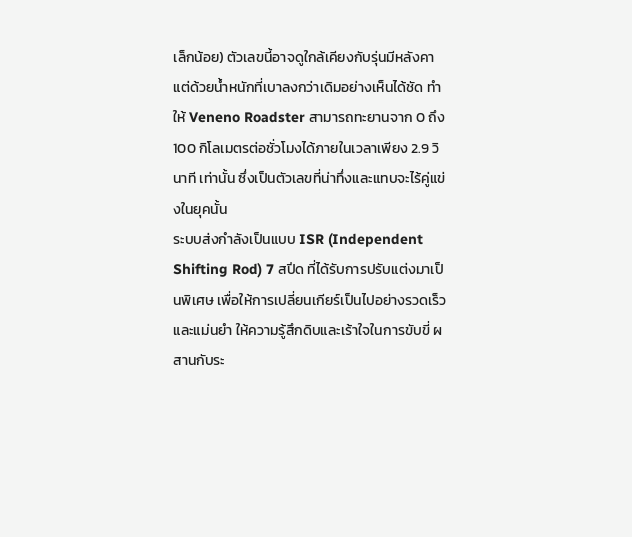เล็กน้อย) ตัวเลขนี้อาจดูใกล้เคียงกับรุ่นมีหลังคา แต่ด้วยน้ำหนักที่เบาลงกว่าเดิมอย่างเห็นได้ชัด ทำให้ Veneno Roadster สามารถทะยานจาก 0 ถึง 100 กิโลเมตรต่อชั่วโมงได้ภายในเวลาเพียง 2.9 วินาที เท่านั้น ซึ่งเป็นตัวเลขที่น่าทึ่งและแทบจะไร้คู่แข่งในยุคนั้น
ระบบส่งกำลังเป็นแบบ ISR (Independent Shifting Rod) 7 สปีด ที่ได้รับการปรับแต่งมาเป็นพิเศษ เพื่อให้การเปลี่ยนเกียร์เป็นไปอย่างรวดเร็วและแม่นยำ ให้ความรู้สึกดิบและเร้าใจในการขับขี่ ผสานกับระ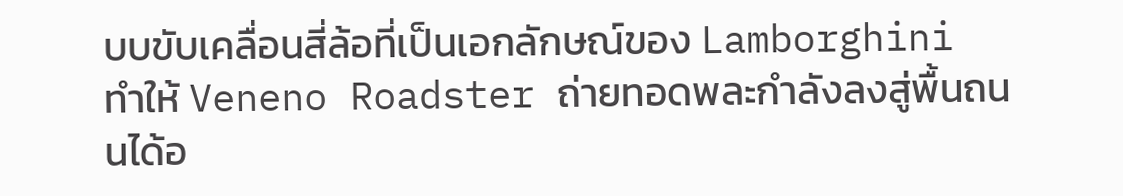บบขับเคลื่อนสี่ล้อที่เป็นเอกลักษณ์ของ Lamborghini ทำให้ Veneno Roadster ถ่ายทอดพละกำลังลงสู่พื้นถนนได้อ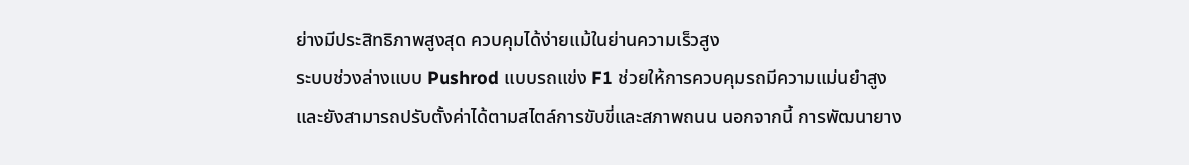ย่างมีประสิทธิภาพสูงสุด ควบคุมได้ง่ายแม้ในย่านความเร็วสูง
ระบบช่วงล่างแบบ Pushrod แบบรถแข่ง F1 ช่วยให้การควบคุมรถมีความแม่นยำสูง และยังสามารถปรับตั้งค่าได้ตามสไตล์การขับขี่และสภาพถนน นอกจากนี้ การพัฒนายาง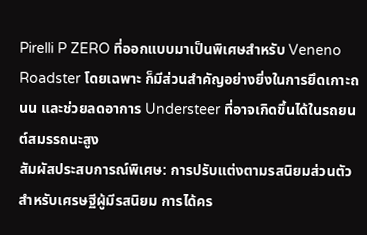Pirelli P ZERO ที่ออกแบบมาเป็นพิเศษสำหรับ Veneno Roadster โดยเฉพาะ ก็มีส่วนสำคัญอย่างยิ่งในการยึดเกาะถนน และช่วยลดอาการ Understeer ที่อาจเกิดขึ้นได้ในรถยนต์สมรรถนะสูง
สัมผัสประสบการณ์พิเศษ: การปรับแต่งตามรสนิยมส่วนตัว
สำหรับเศรษฐีผู้มีรสนิยม การได้คร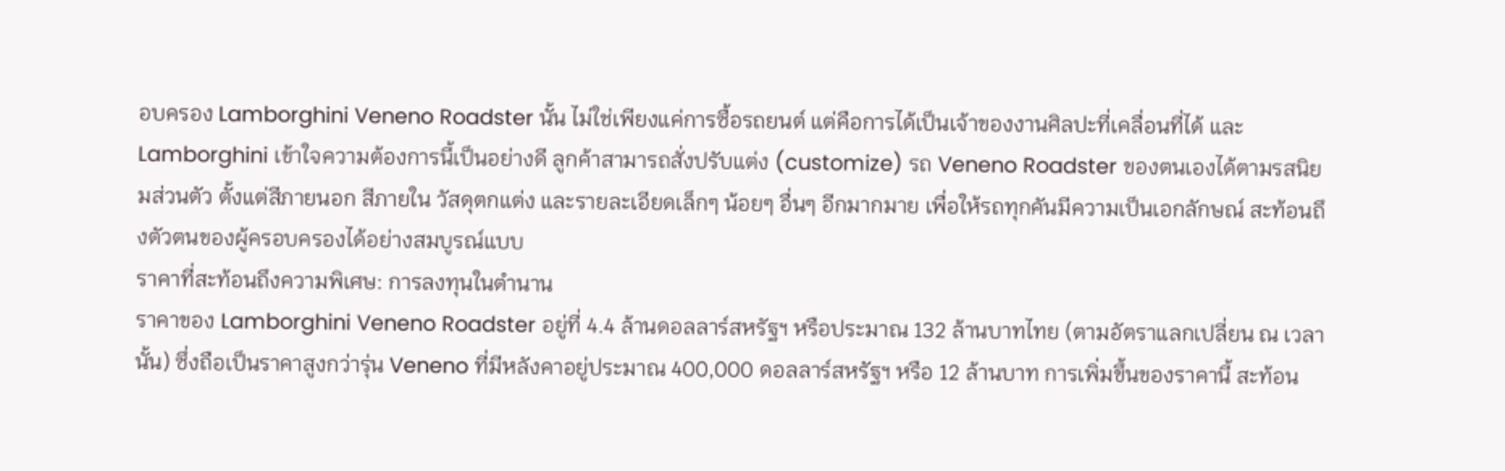อบครอง Lamborghini Veneno Roadster นั้น ไม่ใช่เพียงแค่การซื้อรถยนต์ แต่คือการได้เป็นเจ้าของงานศิลปะที่เคลื่อนที่ได้ และ Lamborghini เข้าใจความต้องการนี้เป็นอย่างดี ลูกค้าสามารถสั่งปรับแต่ง (customize) รถ Veneno Roadster ของตนเองได้ตามรสนิยมส่วนตัว ตั้งแต่สีภายนอก สีภายใน วัสดุตกแต่ง และรายละเอียดเล็กๆ น้อยๆ อื่นๆ อีกมากมาย เพื่อให้รถทุกคันมีความเป็นเอกลักษณ์ สะท้อนถึงตัวตนของผู้ครอบครองได้อย่างสมบูรณ์แบบ
ราคาที่สะท้อนถึงความพิเศษ: การลงทุนในตำนาน
ราคาของ Lamborghini Veneno Roadster อยู่ที่ 4.4 ล้านดอลลาร์สหรัฐฯ หรือประมาณ 132 ล้านบาทไทย (ตามอัตราแลกเปลี่ยน ณ เวลานั้น) ซึ่งถือเป็นราคาสูงกว่ารุ่น Veneno ที่มีหลังคาอยู่ประมาณ 400,000 ดอลลาร์สหรัฐฯ หรือ 12 ล้านบาท การเพิ่มขึ้นของราคานี้ สะท้อน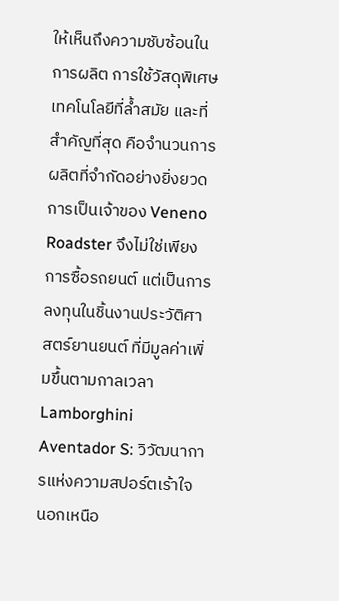ให้เห็นถึงความซับซ้อนในการผลิต การใช้วัสดุพิเศษ เทคโนโลยีที่ล้ำสมัย และที่สำคัญที่สุด คือจำนวนการผลิตที่จำกัดอย่างยิ่งยวด การเป็นเจ้าของ Veneno Roadster จึงไม่ใช่เพียงการซื้อรถยนต์ แต่เป็นการลงทุนในชิ้นงานประวัติศาสตร์ยานยนต์ ที่มีมูลค่าเพิ่มขึ้นตามกาลเวลา
Lamborghini Aventador S: วิวัฒนาการแห่งความสปอร์ตเร้าใจ
นอกเหนือ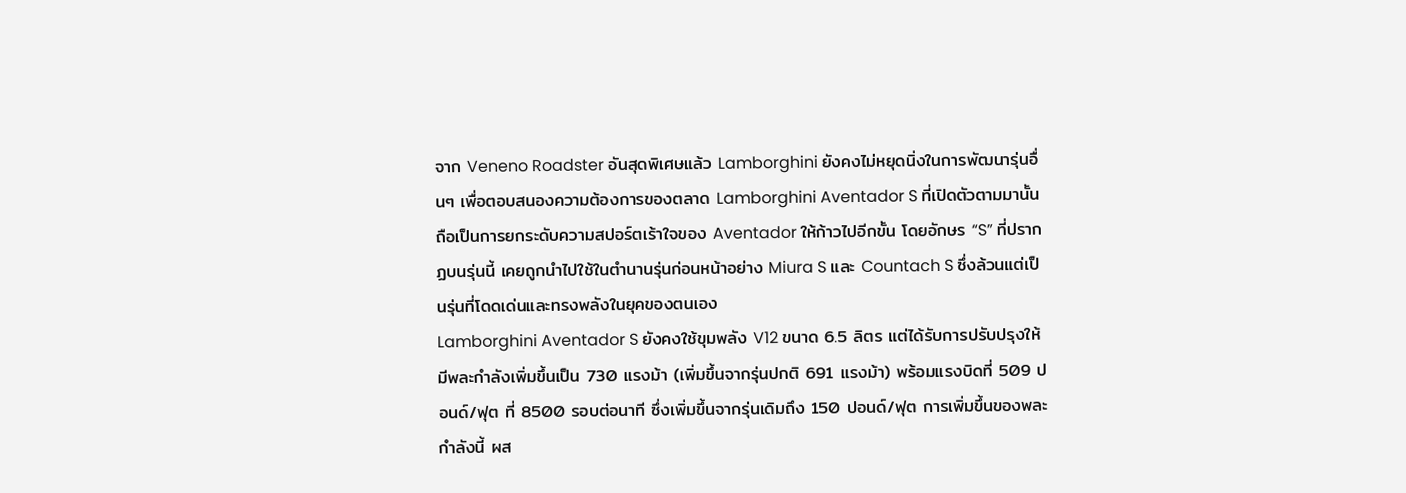จาก Veneno Roadster อันสุดพิเศษแล้ว Lamborghini ยังคงไม่หยุดนิ่งในการพัฒนารุ่นอื่นๆ เพื่อตอบสนองความต้องการของตลาด Lamborghini Aventador S ที่เปิดตัวตามมานั้น ถือเป็นการยกระดับความสปอร์ตเร้าใจของ Aventador ให้ก้าวไปอีกขั้น โดยอักษร “S” ที่ปรากฏบนรุ่นนี้ เคยถูกนำไปใช้ในตำนานรุ่นก่อนหน้าอย่าง Miura S และ Countach S ซึ่งล้วนแต่เป็นรุ่นที่โดดเด่นและทรงพลังในยุคของตนเอง
Lamborghini Aventador S ยังคงใช้ขุมพลัง V12 ขนาด 6.5 ลิตร แต่ได้รับการปรับปรุงให้มีพละกำลังเพิ่มขึ้นเป็น 730 แรงม้า (เพิ่มขึ้นจากรุ่นปกติ 691 แรงม้า) พร้อมแรงบิดที่ 509 ปอนด์/ฟุต ที่ 8500 รอบต่อนาที ซึ่งเพิ่มขึ้นจากรุ่นเดิมถึง 150 ปอนด์/ฟุต การเพิ่มขึ้นของพละกำลังนี้ ผส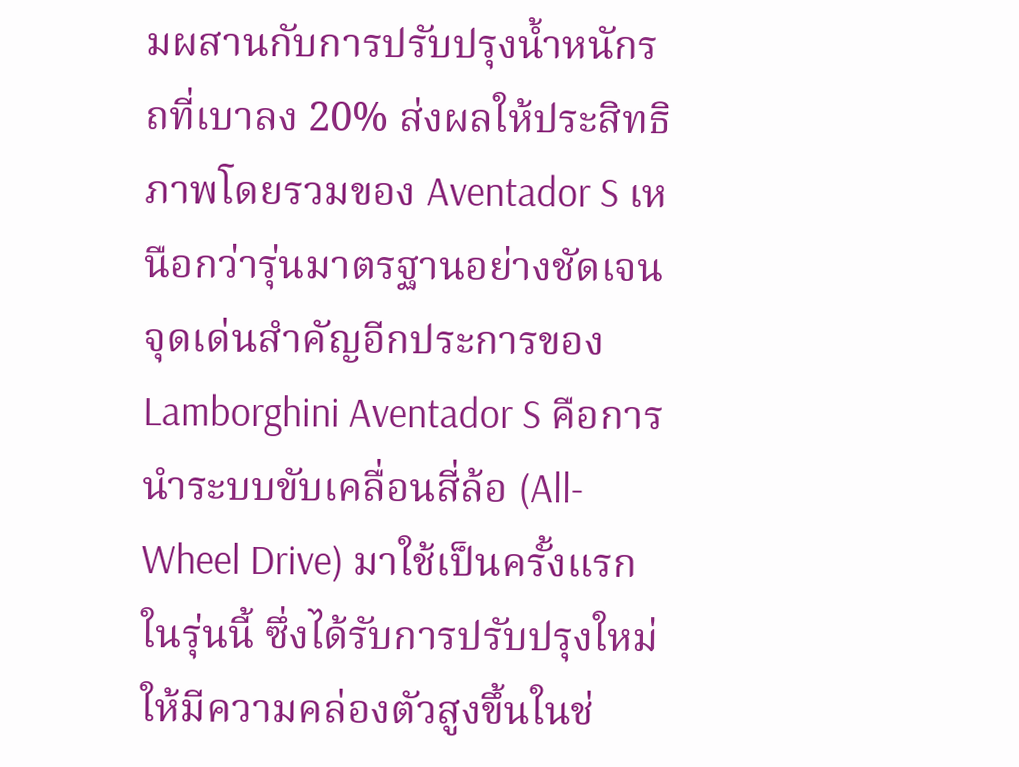มผสานกับการปรับปรุงน้ำหนักรถที่เบาลง 20% ส่งผลให้ประสิทธิภาพโดยรวมของ Aventador S เหนือกว่ารุ่นมาตรฐานอย่างชัดเจน
จุดเด่นสำคัญอีกประการของ Lamborghini Aventador S คือการนำระบบขับเคลื่อนสี่ล้อ (All-Wheel Drive) มาใช้เป็นครั้งแรกในรุ่นนี้ ซึ่งได้รับการปรับปรุงใหม่ ให้มีความคล่องตัวสูงขึ้นในช่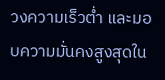วงความเร็วต่ำ และมอบความมั่นคงสูงสุดใน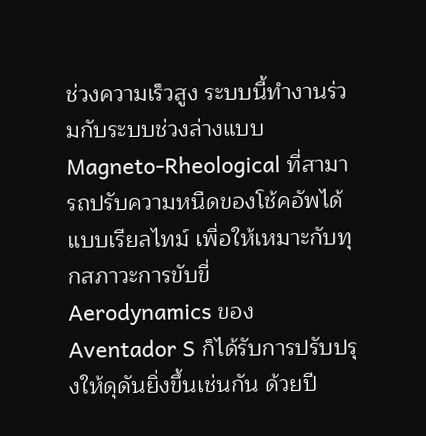ช่วงความเร็วสูง ระบบนี้ทำงานร่วมกับระบบช่วงล่างแบบ Magneto-Rheological ที่สามารถปรับความหนืดของโช้คอัพได้แบบเรียลไทม์ เพื่อให้เหมาะกับทุกสภาวะการขับขี่
Aerodynamics ของ Aventador S ก็ได้รับการปรับปรุงให้ดุดันยิ่งขึ้นเช่นกัน ด้วยปี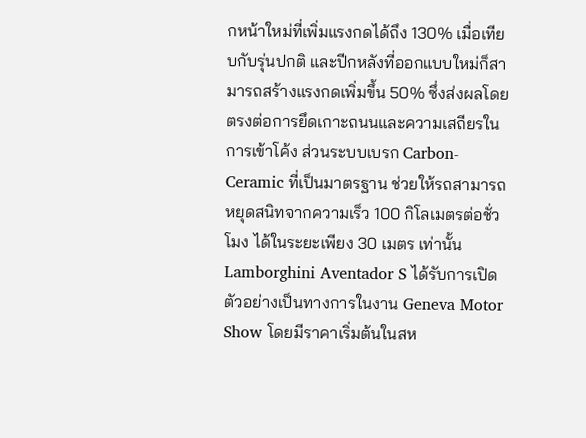กหน้าใหม่ที่เพิ่มแรงกดได้ถึง 130% เมื่อเทียบกับรุ่นปกติ และปีกหลังที่ออกแบบใหม่ก็สามารถสร้างแรงกดเพิ่มขึ้น 50% ซึ่งส่งผลโดยตรงต่อการยึดเกาะถนนและความเสถียรในการเข้าโค้ง ส่วนระบบเบรก Carbon-Ceramic ที่เป็นมาตรฐาน ช่วยให้รถสามารถหยุดสนิทจากความเร็ว 100 กิโลเมตรต่อชั่วโมง ได้ในระยะเพียง 30 เมตร เท่านั้น
Lamborghini Aventador S ได้รับการเปิดตัวอย่างเป็นทางการในงาน Geneva Motor Show โดยมีราคาเริ่มต้นในสห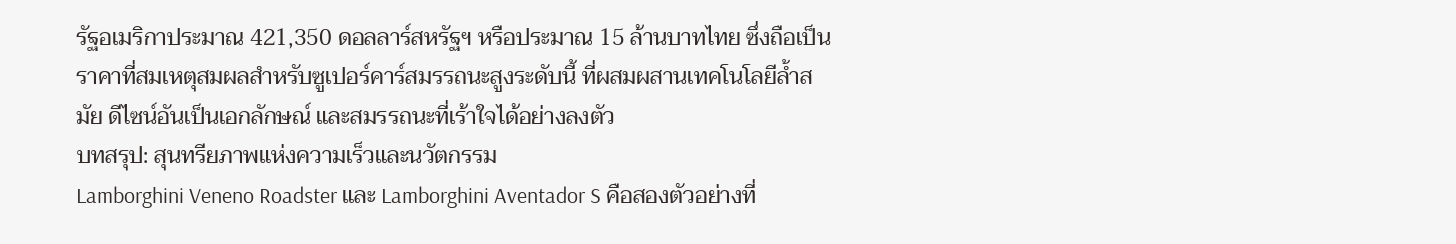รัฐอเมริกาประมาณ 421,350 ดอลลาร์สหรัฐฯ หรือประมาณ 15 ล้านบาทไทย ซึ่งถือเป็นราคาที่สมเหตุสมผลสำหรับซูเปอร์คาร์สมรรถนะสูงระดับนี้ ที่ผสมผสานเทคโนโลยีล้ำสมัย ดีไซน์อันเป็นเอกลักษณ์ และสมรรถนะที่เร้าใจได้อย่างลงตัว
บทสรุป: สุนทรียภาพแห่งความเร็วและนวัตกรรม
Lamborghini Veneno Roadster และ Lamborghini Aventador S คือสองตัวอย่างที่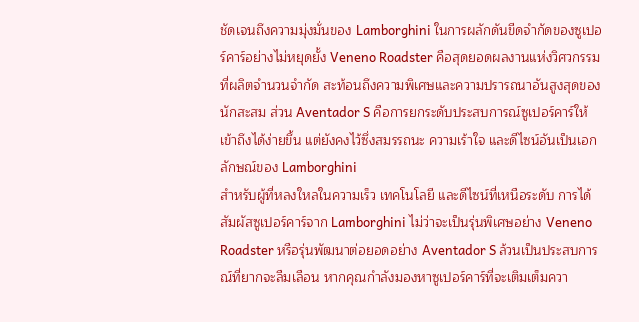ชัดเจนถึงความมุ่งมั่นของ Lamborghini ในการผลักดันขีดจำกัดของซูเปอร์คาร์อย่างไม่หยุดยั้ง Veneno Roadster คือสุดยอดผลงานแห่งวิศวกรรมที่ผลิตจำนวนจำกัด สะท้อนถึงความพิเศษและความปรารถนาอันสูงสุดของนักสะสม ส่วน Aventador S คือการยกระดับประสบการณ์ซูเปอร์คาร์ให้เข้าถึงได้ง่ายขึ้น แต่ยังคงไว้ซึ่งสมรรถนะ ความเร้าใจ และดีไซน์อันเป็นเอกลักษณ์ของ Lamborghini
สำหรับผู้ที่หลงใหลในความเร็ว เทคโนโลยี และดีไซน์ที่เหนือระดับ การได้สัมผัสซูเปอร์คาร์จาก Lamborghini ไม่ว่าจะเป็นรุ่นพิเศษอย่าง Veneno Roadster หรือรุ่นพัฒนาต่อยอดอย่าง Aventador S ล้วนเป็นประสบการณ์ที่ยากจะลืมเลือน หากคุณกำลังมองหาซูเปอร์คาร์ที่จะเติมเต็มควา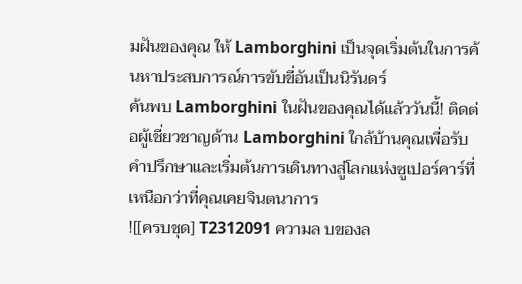มฝันของคุณ ให้ Lamborghini เป็นจุดเริ่มต้นในการค้นหาประสบการณ์การขับขี่อันเป็นนิรันดร์
ค้นพบ Lamborghini ในฝันของคุณได้แล้ววันนี้! ติดต่อผู้เชี่ยวชาญด้าน Lamborghini ใกล้บ้านคุณเพื่อรับคำปรึกษาและเริ่มต้นการเดินทางสู่โลกแห่งซูเปอร์คาร์ที่เหนือกว่าที่คุณเคยจินตนาการ
![[ครบชุด] T2312091 ความล บของล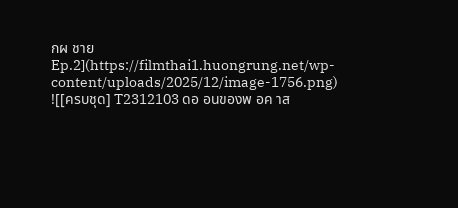กผ ชาย Ep.2](https://filmthai1.huongrung.net/wp-content/uploads/2025/12/image-1756.png)
![[ครบชุด] T2312103 ดอ อนของพ อค าส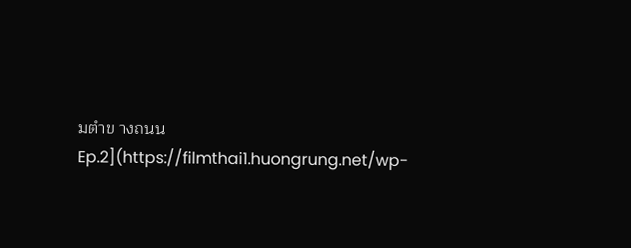มตำข างถนน Ep.2](https://filmthai1.huongrung.net/wp-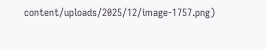content/uploads/2025/12/image-1757.png)